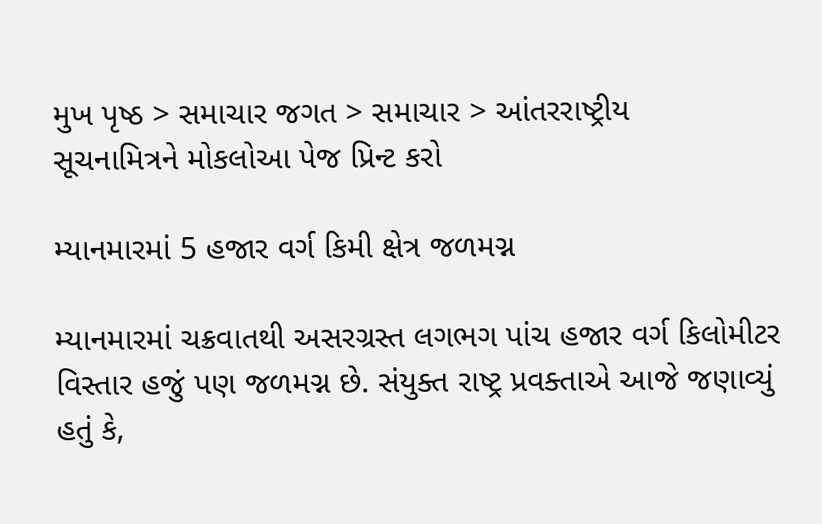મુખ પૃષ્ઠ > સમાચાર જગત > સમાચાર > આંતરરાષ્ટ્રીય
સૂચનામિત્રને મોકલોઆ પેજ પ્રિન્ટ કરો

મ્યાનમારમાં 5 હજાર વર્ગ કિમી ક્ષેત્ર જળમગ્ન

મ્યાનમારમાં ચક્રવાતથી અસરગ્રસ્ત લગભગ પાંચ હજાર વર્ગ કિલોમીટર વિસ્તાર હજું પણ જળમગ્ન છે. સંયુક્ત રાષ્ટ્ર પ્રવક્તાએ આજે જણાવ્યું હતું કે,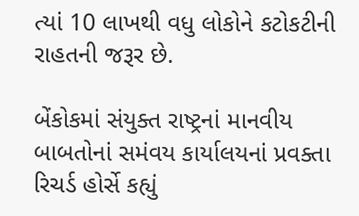ત્યાં 10 લાખથી વધુ લોકોને કટોકટીની રાહતની જરૂર છે.

બેંકોકમાં સંયુક્ત રાષ્ટ્રનાં માનવીય બાબતોનાં સમંવય કાર્યાલયનાં પ્રવક્તા રિચર્ડ હોર્સે કહ્યું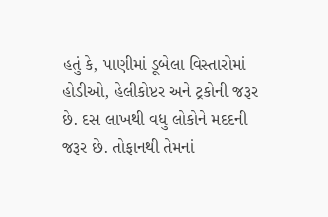હતું કે, પાણીમાં ડૂબેલા વિસ્તારોમાં હોડીઓ, હેલીકોપ્ટર અને ટ્રકોની જરૂર છે. દસ લાખથી વધુ લોકોને મદદની જરૂર છે. તોફાનથી તેમનાં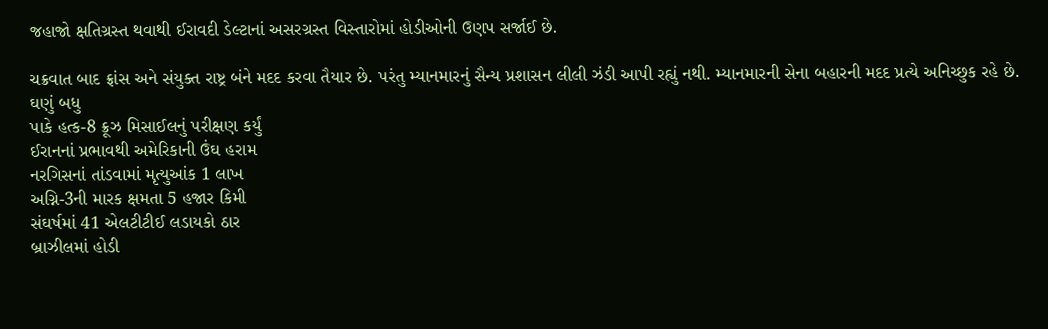જહાજો ક્ષતિગ્રસ્ત થવાથી ઈરાવદી ડેલ્ટાનાં અસરગ્રસ્ત વિસ્તારોમાં હોડીઓની ઉણપ સર્જાઈ છે.

ચક્રવાત બાદ ફ્રાંસ અને સંયુક્ત રાષ્ટ્ર બંને મદદ કરવા તૈયાર છે. પરંતુ મ્યાનમારનું સૈન્ય પ્રશાસન લીલી ઝંડી આપી રહ્યું નથી. મ્યાનમારની સેના બહારની મદદ પ્રત્યે અનિચ્છુક રહે છે.
ઘણું બધુ
પાકે હત્ક-8 ક્રૂઝ મિસાઈલનું પરીક્ષણ કર્યું
ઈરાનનાં પ્રભાવથી અમેરિકાની ઉંઘ હરામ
નરગિસનાં તાંડવામાં મૃત્યુઆંક 1 લાખ
અગ્નિ-3ની મારક ક્ષમતા 5 હજાર કિમી
સંઘર્ષમાં 41 એલટીટીઈ લડાયકો ઠાર
બ્રાઝીલમાં હોડી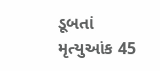ડૂબતાં મૃત્યુઆંક 45